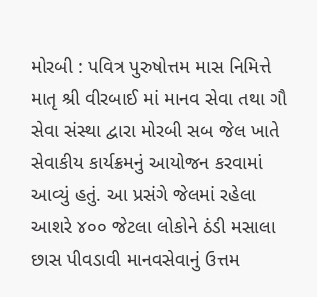મોરબી : પવિત્ર પુરુષોત્તમ માસ નિમિત્તે માતૃ શ્રી વીરબાઈ માં માનવ સેવા તથા ગૌ સેવા સંસ્થા દ્વારા મોરબી સબ જેલ ખાતે સેવાકીય કાર્યક્રમનું આયોજન કરવામાં આવ્યું હતું. આ પ્રસંગે જેલમાં રહેલા આશરે ૪૦૦ જેટલા લોકોને ઠંડી મસાલા છાસ પીવડાવી માનવસેવાનું ઉત્તમ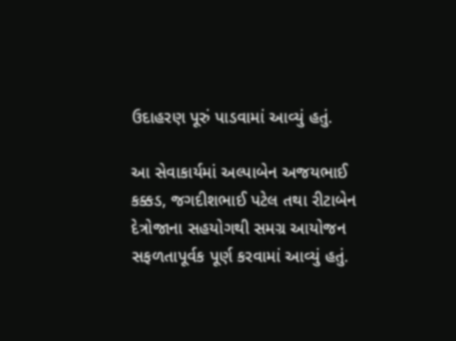ઉદાહરણ પૂરું પાડવામાં આવ્યું હતું.

આ સેવાકાર્યમાં અલ્પાબેન અજયભાઈ કક્કડ, જગદીશભાઈ પટેલ તથા રીટાબેન દેત્રોજાના સહયોગથી સમગ્ર આયોજન સફળતાપૂર્વક પૂર્ણ કરવામાં આવ્યું હતું.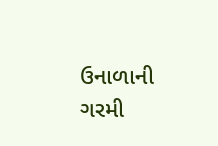ઉનાળાની ગરમી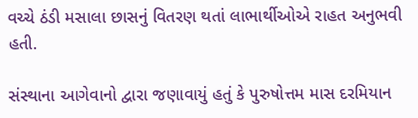વચ્ચે ઠંડી મસાલા છાસનું વિતરણ થતાં લાભાર્થીઓએ રાહત અનુભવી હતી.

સંસ્થાના આગેવાનો દ્વારા જણાવાયું હતું કે પુરુષોત્તમ માસ દરમિયાન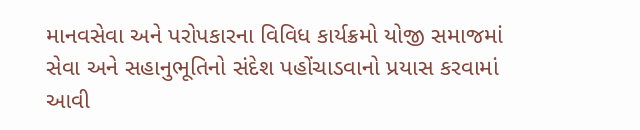માનવસેવા અને પરોપકારના વિવિધ કાર્યક્રમો યોજી સમાજમાં સેવા અને સહાનુભૂતિનો સંદેશ પહોંચાડવાનો પ્રયાસ કરવામાં આવી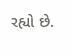રહ્યો છે.